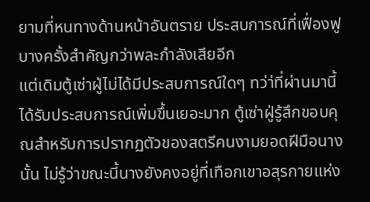ยามที่หนทางด้านหน้าอันตราย ประสบการณ์ที่เฟื่องฟูบางครั้งสำคัญกว่าพละกำลังเสียอีก
แต่เดิมตู้เซ่าฝู่ไม่ได้มีประสบการณ์ใดๆ ทว่า่ที่ผ่านมานี้ได้รับประสบการณ์เพิ่มขึ้นเยอะมาก ตู้เซ่าฝู่รู้สึกขอบคุณสำหรับการปรากฏตัวของสตรีคนงามยอดฝีมือนางนั้น ไม่รู้ว่าขณะนี้นางยังคงอยู่ที่เทือกเขาอสุรกายแห่ง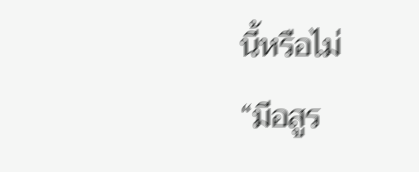นี้หรือไม่
“มีอสูร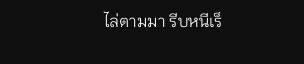ไล่ตามมา รีบหนีเร็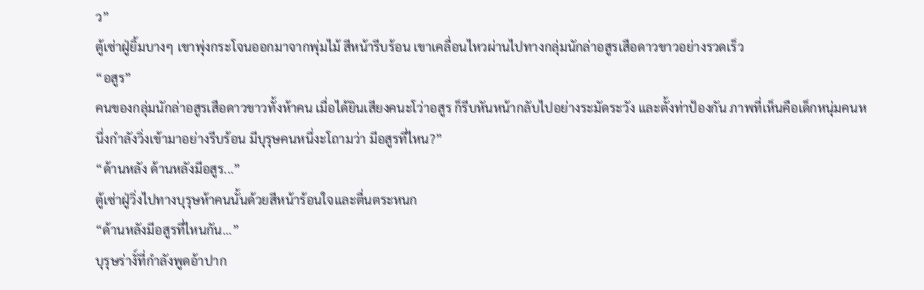ว”
ตู้เซ่าฝู่ยิ้มบางๆ เขาพุ่งกระโจนออกมาจากพุ่มไม้ สีหน้ารีบร้อน เขาเคลื่อนไหวผ่านไปทางกลุ่มนักล่าอสูรเสือดาวขาวอย่างรวดเร็ว
“อสูร”
คนของกลุ่มนักล่าอสูรเสือดาวขาวทั้งห้าคน เมื่อได้ยินเสียงคนะโว่าอสูร ก็รีบหันหน้ากลับไปอย่างระมัดระวัง และตั้งท่าป้องกัน ภาพที่เห็นคือเด็กหนุ่มคนหนึ่งกำลังวิ่งเข้ามาอย่างรีบร้อน มีบุรุษคนหนึ่งะโถามว่า มีอสูรที่ไหน?”
“ด้านหลัง ด้านหลังมีอสูร...”
ตู้เซ่าฝู่วิ่งไปทางบุรุษห้าคนนั้นด้วยสีหน้าร้อนใจและตื่นตระหนก
“ด้านหลังมีอสูรที่ไหนกัน...”
บุรุษร่างั์ที่กำลังพูดอ้าปาก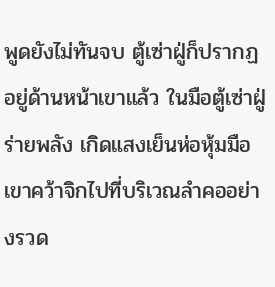พูดยังไม่ทันจบ ตู้เซ่าฝู่ก็ปรากฏอยู่ด้านหน้าเขาแล้ว ในมือตู้เซ่าฝู่ร่ายพลัง เกิดแสงเย็นห่อหุ้มมือ เขาคว้าจิกไปที่บริเวณลำคออย่างรวด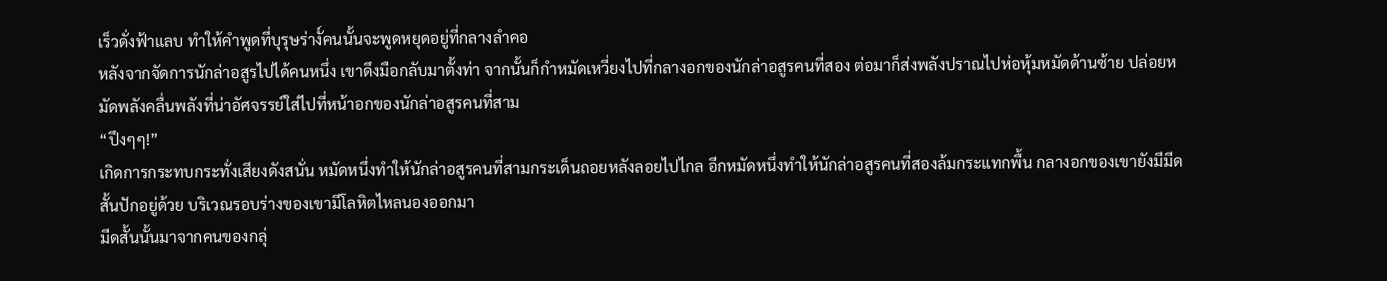เร็วดั่งฟ้าแลบ ทำให้คำพูดที่บุรุษร่างั์คนนั้นจะพูดหยุดอยู่ที่กลางลำคอ
หลังจากจัดการนักล่าอสูรไปได้คนหนึ่ง เขาดึงมือกลับมาตั้งท่า จากนั้นก็กำหมัดเหวี่ยงไปที่กลางอกของนักล่าอสูรคนที่สอง ต่อมาก็ส่งพลังปราณไปห่อหุ้มหมัดด้านซ้าย ปล่อยหมัดพลังคลื่นพลังที่น่าอัศจรรย์ใส่ไปที่หน้าอกของนักล่าอสูรคนที่สาม
“ปึงๆๆ!”
เกิดการกระทบกระทั่งเสียงดังสนั่น หมัดหนึ่งทำให้นักล่าอสูรคนที่สามกระเด็นถอยหลังลอยไปไกล อีกหมัดหนึ่งทำให้นักล่าอสูรคนที่สองล้มกระแทกพื้น กลางอกของเขายังมีมีดสั้นปักอยู่ด้วย บริเวณรอบร่างของเขามีโลหิตไหลนองออกมา
มีดสั้นนั้นมาจากคนของกลุ่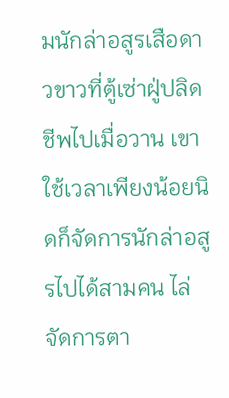มนักล่าอสูรเสือดาวขาวที่ตู้เซ่าฝู่ปลิดชีพไปเมื่อวาน เขาใช้เวลาเพียงน้อยนิดก็จัดการนักล่าอสูรไปได้สามคน ไล่จัดการตา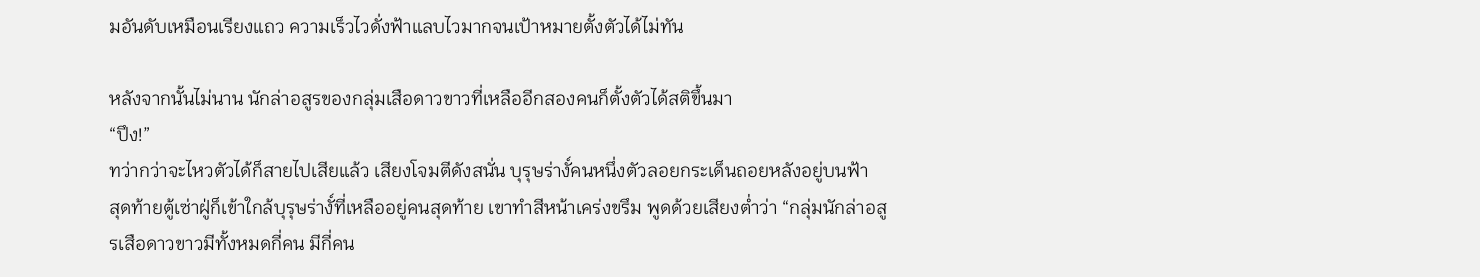มอันดับเหมือนเรียงแถว ความเร็วไวดั่งฟ้าแลบไวมากจนเป้าหมายตั้งตัวได้ไม่ทัน

หลังจากนั้นไม่นาน นักล่าอสูรของกลุ่มเสือดาวขาวที่เหลืออีกสองคนก็ตั้งตัวได้สติขึ้นมา
“ปึง!”
ทว่ากว่าจะไหวตัวได้ก็สายไปเสียแล้ว เสียงโจมตีดังสนั่น บุรุษร่างั์คนหนึ่งตัวลอยกระเด็นถอยหลังอยู่บนฟ้า
สุดท้ายตู้เซ่าฝู่ก็เข้าใกล้บุรุษร่างั์ที่เหลืออยู่คนสุดท้าย เขาทำสีหน้าเคร่งขรึม พูดด้วยเสียงต่ำว่า “กลุ่มนักล่าอสูรเสือดาวขาวมีทั้งหมดกี่คน มีกี่คน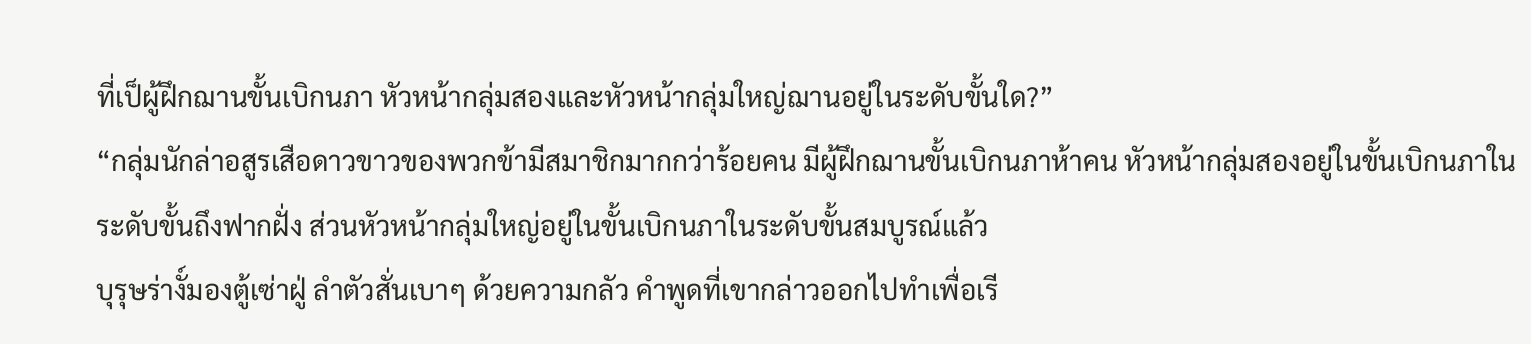ที่เป็ผู้ฝึกฌานขั้นเบิกนภา หัวหน้ากลุ่มสองและหัวหน้ากลุ่มใหญ่ฌานอยู่ในระดับขั้นใด?”
“กลุ่มนักล่าอสูรเสือดาวขาวของพวกข้ามีสมาชิกมากกว่าร้อยคน มีผู้ฝึกฌานขั้นเบิกนภาห้าคน หัวหน้ากลุ่มสองอยู่ในขั้นเบิกนภาในระดับขั้นถึงฟากฝั่ง ส่วนหัวหน้ากลุ่มใหญ่อยู่ในขั้นเบิกนภาในระดับขั้นสมบูรณ์แล้ว
บุรุษร่างั์มองตู้เซ่าฝู่ ลำตัวสั่นเบาๆ ด้วยความกลัว คำพูดที่เขากล่าวออกไปทำเพื่อเรี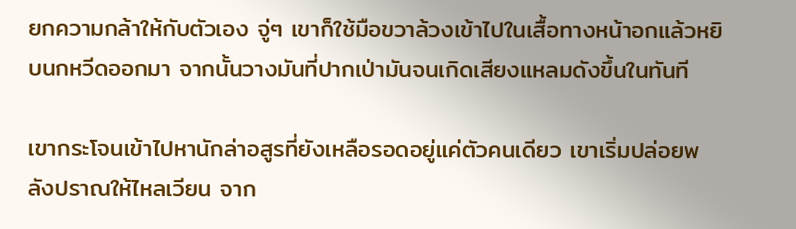ยกความกล้าให้กับตัวเอง จู่ๆ เขาก็ใช้มือขวาล้วงเข้าไปในเสื้อทางหน้าอกแล้วหยิบนกหวีดออกมา จากนั้นวางมันที่ปากเป่ามันจนเกิดเสียงแหลมดังขึ้นในทันที

เขากระโจนเข้าไปหานักล่าอสูรที่ยังเหลือรอดอยู่แค่ตัวคนเดียว เขาเริ่มปล่อยพลังปราณให้ไหลเวียน จาก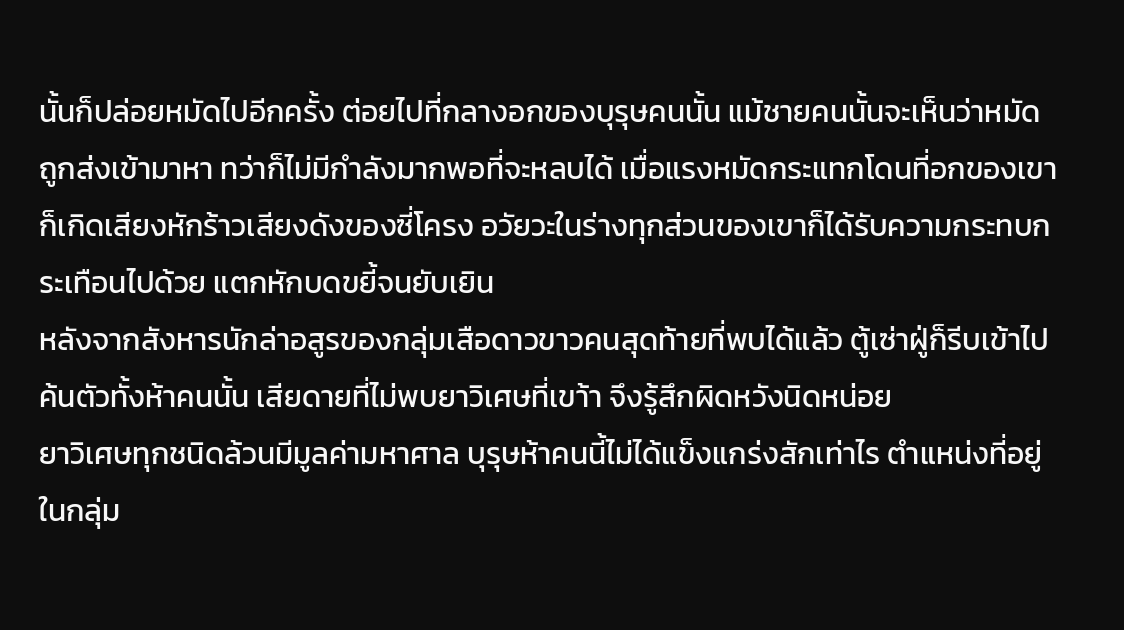นั้นก็ปล่อยหมัดไปอีกครั้ง ต่อยไปที่กลางอกของบุรุษคนนั้น แม้ชายคนนั้นจะเห็นว่าหมัดถูกส่งเข้ามาหา ทว่าก็ไม่มีกำลังมากพอที่จะหลบได้ เมื่อแรงหมัดกระแทกโดนที่อกของเขา ก็เกิดเสียงหักร้าวเสียงดังของซี่โครง อวัยวะในร่างทุกส่วนของเขาก็ได้รับความกระทบกระเทือนไปด้วย แตกหักบดขยี้จนยับเยิน
หลังจากสังหารนักล่าอสูรของกลุ่มเสือดาวขาวคนสุดท้ายที่พบได้แล้ว ตู้เซ่าฝู่ก็รีบเข้าไปค้นตัวทั้งห้าคนนั้น เสียดายที่ไม่พบยาวิเศษที่เขา้า จึงรู้สึกผิดหวังนิดหน่อย
ยาวิเศษทุกชนิดล้วนมีมูลค่ามหาศาล บุรุษห้าคนนี้ไม่ได้แข็งแกร่งสักเท่าไร ตำแหน่งที่อยู่ในกลุ่ม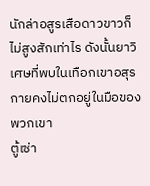นักล่าอสูรเสือดาวขาวก็ไม่สูงสักเท่าไร ดังนั้นยาวิเศษที่พบในเทือกเขาอสุรกายคงไม่ตกอยู่ในมือของพวกเขา
ตู้เซ่า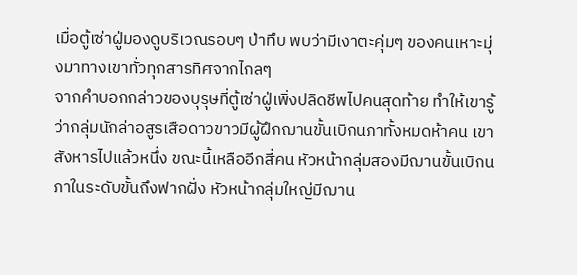เมื่อตู้เซ่าฝู่มองดูบริเวณรอบๆ ป่าทึบ พบว่ามีเงาตะคุ่มๆ ของคนเหาะมุ่งมาทางเขาทั่วทุกสารทิศจากไกลๆ
จากคำบอกกล่าวของบุรุษที่ตู้เซ่าฝู่เพิ่งปลิดชีพไปคนสุดท้าย ทำให้เขารู้ว่ากลุ่มนักล่าอสูรเสือดาวขาวมีผู้ฝึกฌานขั้นเบิกนภาทั้งหมดห้าคน เขาสังหารไปแล้วหนึ่ง ขณะนี้เหลืออีกสี่คน หัวหน้ากลุ่มสองมีฌานขั้นเบิกนภาในระดับขั้นถึงฟากฝั่ง หัวหน้ากลุ่มใหญ่มีฌาน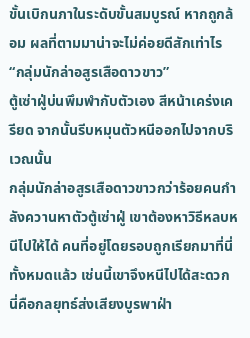ขั้นเบิกนภาในระดับขั้นสมบูรณ์ หากถูกล้อม ผลที่ตามมาน่าจะไม่ค่อยดีสักเท่าไร
“กลุ่มนักล่าอสูรเสือดาวขาว”
ตู้เซ่าฝู่บ่นพึมพำกับตัวเอง สีหน้าเคร่งเครียด จากนั้นรีบหมุนตัวหนีออกไปจากบริเวณนั้น
กลุ่มนักล่าอสูรเสือดาวขาวกว่าร้อยคนกำลังควานหาตัวตู้เซ่าฝู่ เขาต้องหาวิธีหลบหนีไปให้ได้ คนที่อยู่โดยรอบถูกเรียกมาที่นี่ทั้งหมดแล้ว เช่นนี้เขาจึงหนีไปได้สะดวก นี่คือกลยุทธ์ส่งเสียงบูรพาฝ่า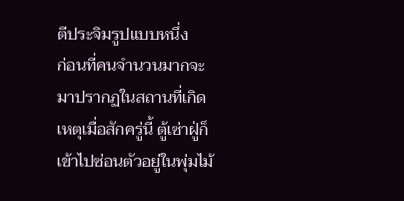ตีประจิมรูปแบบหนึ่ง
ก่อนที่คนจำนวนมากจะมาปรากฏในสถานที่เกิดเหตุเมื่อสักครู่นี้ ตู้เซ่าฝู่ก็เข้าไปซ่อนตัวอยู่ในพุ่มไม้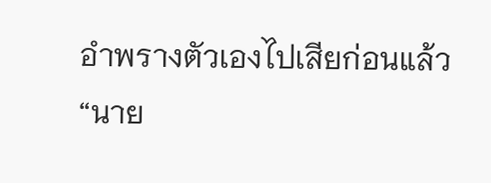อำพรางตัวเองไปเสียก่อนแล้ว
“นาย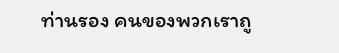ท่านรอง คนของพวกเราถู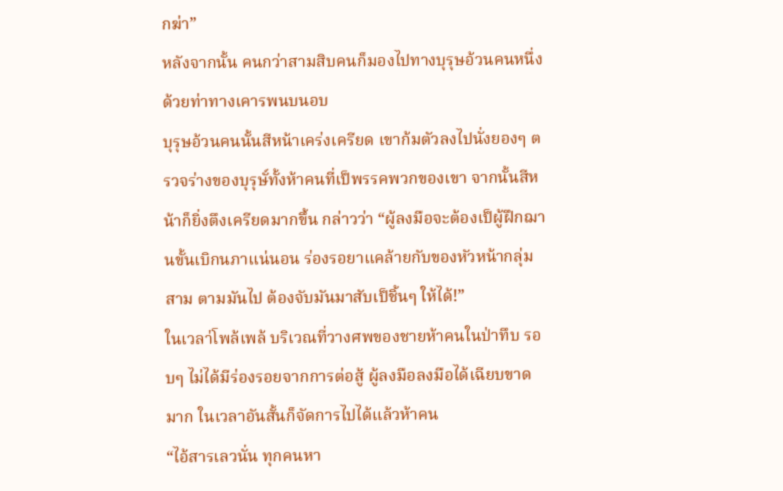กฆ่า”
หลังจากนั้น คนกว่าสามสิบคนก็มองไปทางบุรุษอ้วนคนหนึ่งด้วยท่าทางเคารพนบนอบ
บุรุษอ้วนคนนั้นสีหน้าเคร่งเครียด เขาก้มตัวลงไปนั่งยองๆ ตรวจร่างของบุรุษั์ทั้งห้าคนที่เป็พรรคพวกของเขา จากนั้นสีหน้าก็ยิ่งตึงเครียดมากขึ้น กล่าวว่า “ผู้ลงมือจะต้องเป็ผู้ฝึกฌานขั้นเบิกนภาแน่นอน ร่องรอยาแคล้ายกับของหัวหน้ากลุ่มสาม ตามมันไป ต้องจับมันมาสับเป็ชิ้นๆ ให้ได้!”
ในเวลา่โพล้เพล้ บริเวณที่วางศพของชายห้าคนในป่าทึบ รอบๆ ไม่ได้มีร่องรอยจากการต่อสู้ ผู้ลงมือลงมือได้เฉียบขาดมาก ในเวลาอันสั้นก็จัดการไปได้แล้วห้าคน
“ไอ้สารเลวนั่น ทุกคนหา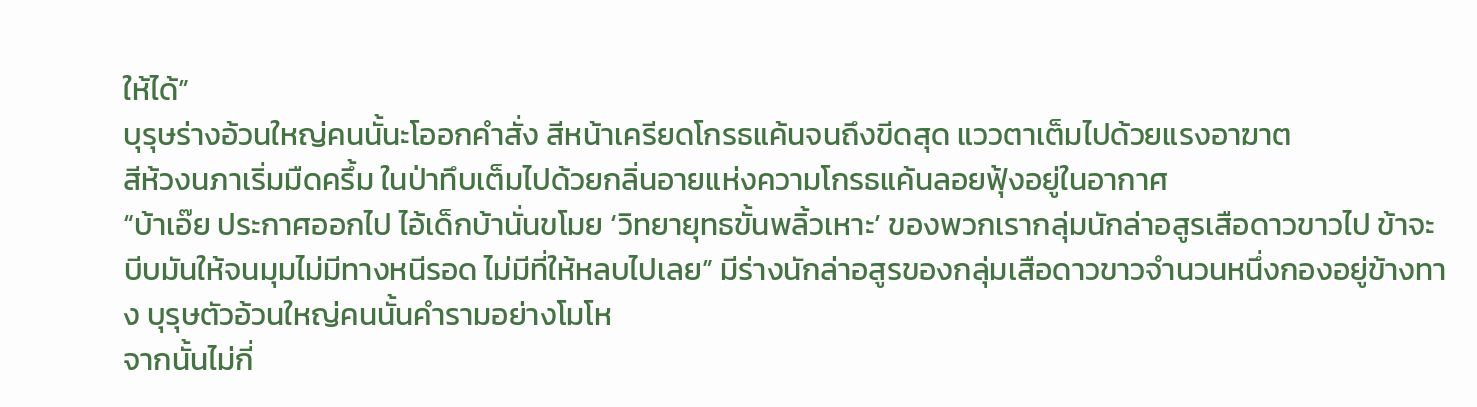ให้ได้”
บุรุษร่างอ้วนใหญ่คนนั้นะโออกคำสั่ง สีหน้าเครียดโกรธแค้นจนถึงขีดสุด แววตาเต็มไปด้วยแรงอาฆาต
สีห้วงนภาเริ่มมืดครึ้ม ในป่าทึบเต็มไปด้วยกลิ่นอายแห่งความโกรธแค้นลอยฟุ้งอยู่ในอากาศ
“บ้าเอ๊ย ประกาศออกไป ไอ้เด็กบ้านั่นขโมย ‘วิทยายุทธขั้นพลิ้วเหาะ’ ของพวกเรากลุ่มนักล่าอสูรเสือดาวขาวไป ข้าจะบีบมันให้จนมุมไม่มีทางหนีรอด ไม่มีที่ให้หลบไปเลย” มีร่างนักล่าอสูรของกลุ่มเสือดาวขาวจำนวนหนึ่งกองอยู่ข้างทาง บุรุษตัวอ้วนใหญ่คนนั้นคำรามอย่างโมโห
จากนั้นไม่กี่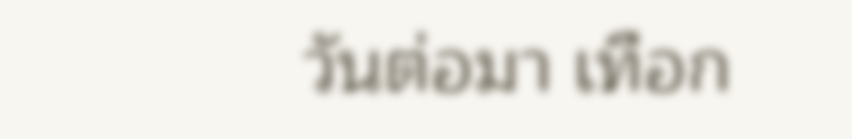วันต่อมา เทือก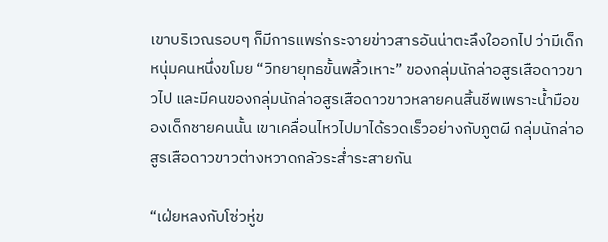เขาบริเวณรอบๆ ก็มีการแพร่กระจายข่าวสารอันน่าตะลึงใออกไป ว่ามีเด็กหนุ่มคนหนึ่งขโมย “วิทยายุทธขั้นพลิ้วเหาะ” ของกลุ่มนักล่าอสูรเสือดาวขาวไป และมีคนของกลุ่มนักล่าอสูรเสือดาวขาวหลายคนสิ้นชีพเพราะน้ำมือของเด็กชายคนนั้น เขาเคลื่อนไหวไปมาได้รวดเร็วอย่างกับภูตผี กลุ่มนักล่าอสูรเสือดาวขาวต่างหวาดกลัวระส่ำระสายกัน

“เฝ่ยหลงกับโซ่วหู่ข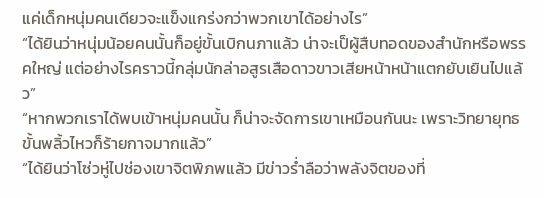แค่เด็กหนุ่มคนเดียวจะแข็งแกร่งกว่าพวกเขาได้อย่างไร”
“ได้ยินว่าหนุ่มน้อยคนนั้นก็อยู่ขั้นเบิกนภาแล้ว น่าจะเป็ผู้สืบทอดของสำนักหรือพรรคใหญ่ แต่อย่างไรคราวนี้กลุ่มนักล่าอสูรเสือดาวขาวเสียหน้าหน้าแตกยับเยินไปแล้ว”
“หากพวกเราได้พบเข้าหนุ่มคนนั้น ก็น่าจะจัดการเขาเหมือนกันนะ เพราะวิทยายุทธขั้นพลิ้วไหวก็ร้ายกาจมากแล้ว”
“ได้ยินว่าโซ่วหู่ไปช่องเขาจิตพิภพแล้ว มีข่าวร่ำลือว่าพลังจิตของที่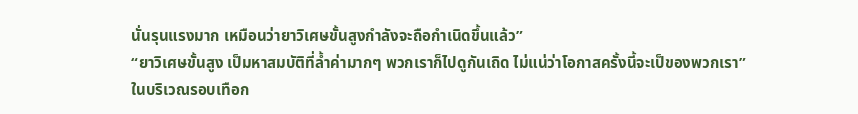นั่นรุนแรงมาก เหมือนว่ายาวิเศษขั้นสูงกำลังจะถือกำเนิดขึ้นแล้ว”
“ยาวิเศษขั้นสูง เป็มหาสมบัติที่ล้ำค่ามากๆ พวกเราก็ไปดูกันเถิด ไม่แน่ว่าโอกาสครั้งนี้จะเป็ของพวกเรา”
ในบริเวณรอบเทือก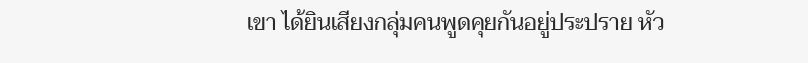เขา ได้ยินเสียงกลุ่มคนพูดคุยกันอยู่ประปราย หัว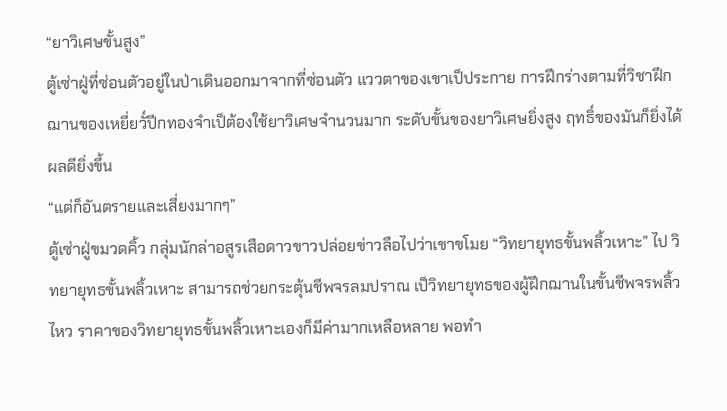“ยาวิเศษขั้นสูง”
ตู้เซ่าฝู่ที่ซ่อนตัวอยู่ในป่าเดินออกมาจากที่ซ่อนตัว แววตาของเขาเป็ประกาย การฝึกร่างตามที่วิชาฝึกฌานของเหยี่ยวั์ปีกทองจำเป็ต้องใช้ยาวิเศษจำนวนมาก ระดับขั้นของยาวิเศษยิ่งสูง ฤทธิ์ของมันก็ยิ่งได้ผลดียิ่งขึ้น
“แต่ก็อันตรายและเสี่ยงมากๆ”
ตู้เซ่าฝู่ขมวดคิ้ว กลุ่มนักล่าอสูรเสือดาวขาวปล่อยข่าวลือไปว่าเขาขโมย “วิทยายุทธขั้นพลิ้วเหาะ” ไป วิทยายุทธขั้นพลิ้วเหาะ สามารถช่วยกระตุ้นชีพจรลมปราณ เป็วิทยายุทธของผู้ฝึกฌานในขั้นชีพจรพลิ้วไหว ราคาของวิทยายุทธขั้นพลิ้วเหาะเองก็มีค่ามากเหลือหลาย พอทำ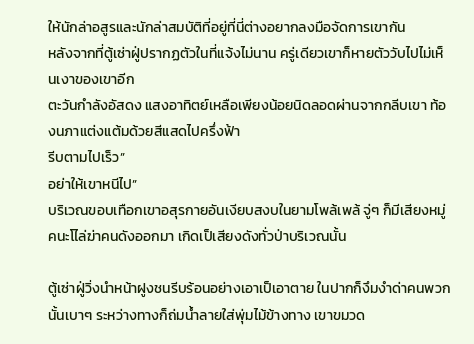ให้นักล่าอสูรและนักล่าสมบัติที่อยู่ที่นี่ต่างอยากลงมือจัดการเขากัน
หลังจากที่ตู้เซ่าฝู่ปรากฏตัวในที่แจ้งไม่นาน ครู่เดียวเขาก็หายตัววับไปไม่เห็นเงาของเขาอีก
ตะวันกำลังอัสดง แสงอาทิตย์เหลือเพียงน้อยนิดลอดผ่านจากกลีบเขา ท้องนภาแต่งแต้มด้วยสีแสดไปครึ่งฟ้า
รีบตามไปเร็ว”
อย่าให้เขาหนีไป”
บริเวณขอบเทือกเขาอสุรกายอันเงียบสงบในยามโพล้เพล้ จู่ๆ ก็มีเสียงหมู่คนะโไล่ฆ่าคนดังออกมา เกิดเป็เสียงดังทั่วป่าบริเวณนั้น

ตู้เซ่าฝู่วิ่งนำหน้าฝูงชนรีบร้อนอย่างเอาเป็เอาตาย ในปากก็งึมงำด่าคนพวกนั้นเบาๆ ระหว่างทางก็ถ่มน้ำลายใส่พุ่มไม้ข้างทาง เขาขมวด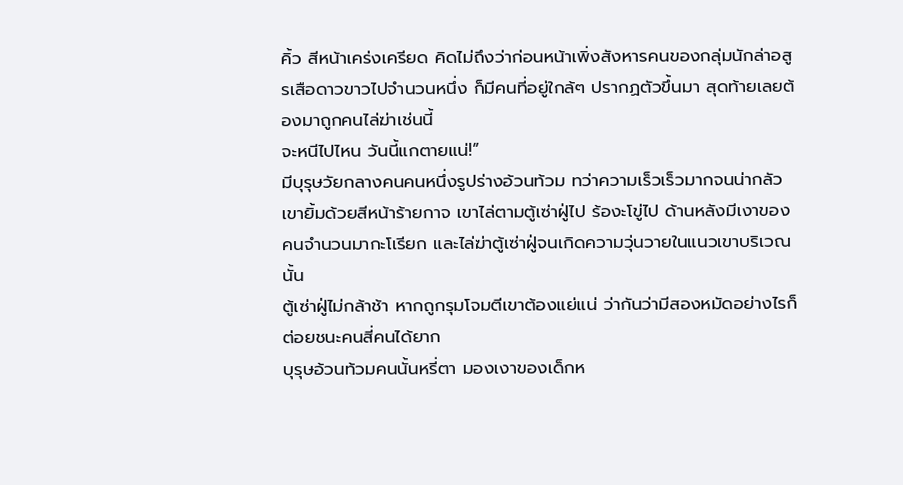คิ้ว สีหน้าเคร่งเครียด คิดไม่ถึงว่าก่อนหน้าเพิ่งสังหารคนของกลุ่มนักล่าอสูรเสือดาวขาวไปจำนวนหนึ่ง ก็มีคนที่อยู่ใกล้ๆ ปรากฏตัวขึ้นมา สุดท้ายเลยต้องมาถูกคนไล่ฆ่าเช่นนี้
จะหนีไปไหน วันนี้แกตายแน่!”
มีบุรุษวัยกลางคนคนหนึ่งรูปร่างอ้วนท้วม ทว่าความเร็วเร็วมากจนน่ากลัว เขายิ้มด้วยสีหน้าร้ายกาจ เขาไล่ตามตู้เซ่าฝู่ไป ร้องะโขู่ไป ด้านหลังมีเงาของคนจำนวนมากะโเรียก และไล่ฆ่าตู้เซ่าฝู่จนเกิดความวุ่นวายในแนวเขาบริเวณนั้น
ตู้เซ่าฝู่ไม่กล้าช้า หากถูกรุมโจมตีเขาต้องแย่แน่ ว่ากันว่ามีสองหมัดอย่างไรก็ต่อยชนะคนสี่คนได้ยาก
บุรุษอ้วนท้วมคนนั้นหรี่ตา มองเงาของเด็กห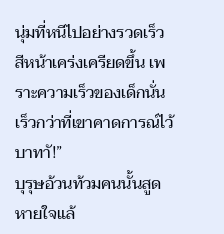นุ่มที่หนีไปอย่างรวดเร็ว สีหน้าเคร่งเครียดขึ้น เพราะความเร็วของเด็กนั่นเร็วกว่าที่เขาคาดการณ์ไว้
บาทาั!”
บุรุษอ้วนท้วมคนนั้นสูดหายใจแล้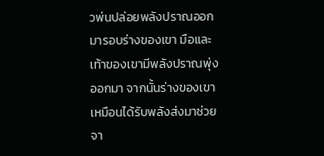วพ่นปล่อยพลังปราณออกมารอบร่างของเขา มือและเท้าของเขามีพลังปราณพุ่งออกมา จากนั้นร่างของเขาเหมือนได้รับพลังส่งมาช่วยจา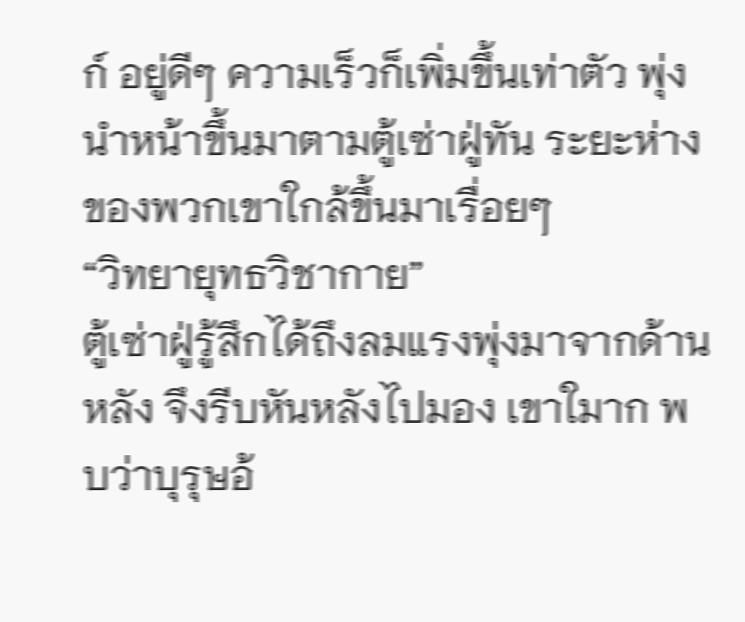ก์ อยู่ดีๆ ความเร็วก็เพิ่มขึ้นเท่าตัว พุ่งนำหน้าขึ้นมาตามตู้เซ่าฝู่ทัน ระยะห่างของพวกเขาใกล้ขึ้นมาเรื่อยๆ
“วิทยายุทธวิชากาย”
ตู้เซ่าฝู่รู้สึกได้ถึงลมแรงพุ่งมาจากด้านหลัง จึงรีบหันหลังไปมอง เขาใมาก พบว่าบุรุษอ้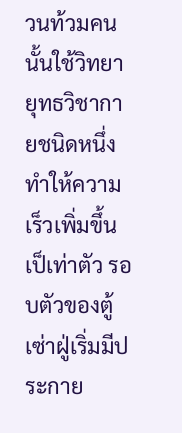วนท้วมคนนั้นใช้วิทยายุทธวิชากายชนิดหนึ่ง ทำให้ความเร็วเพิ่มขึ้นเป็เท่าตัว รอบตัวของตู้เซ่าฝู่เริ่มมีประกาย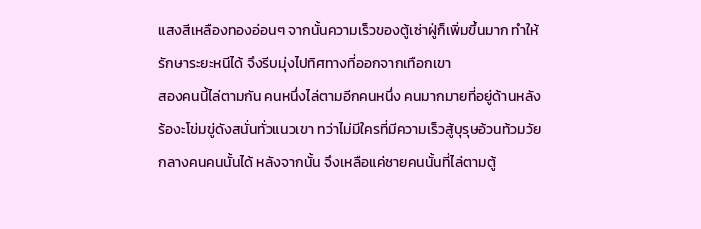แสงสีเหลืองทองอ่อนๆ จากนั้นความเร็วของตู้เซ่าฝู่ก็เพิ่มขึ้นมาก ทำให้รักษาระยะหนีได้ จึงรีบมุ่งไปทิศทางที่ออกจากเทือกเขา
สองคนนี้ไล่ตามกัน คนหนึ่งไล่ตามอีกคนหนึ่ง คนมากมายที่อยู่ด้านหลังร้องะโข่มขู่ดังสนั่นทั่วแนวเขา ทว่าไม่มีใครที่มีความเร็วสู้บุรุษอ้วนท้วมวัยกลางคนคนนั้นได้ หลังจากนั้น จึงเหลือแค่ชายคนนั้นที่ไล่ตามตู้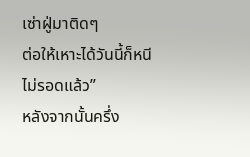เซ่าฝู่มาติดๆ
ต่อให้เหาะได้วันนี้ก็หนีไม่รอดแล้ว”
หลังจากนั้นครึ่ง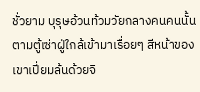ชั่วยาม บุรุษอ้วนท้วมวัยกลางคนคนนั้นตามตู้เซ่าฝู่ใกล้เข้ามาเรื่อยๆ สีหน้าของเขาเปี่ยมล้นด้วยจิ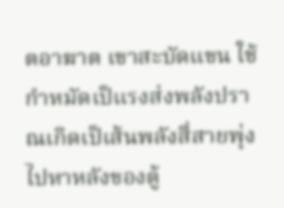ตอาฆาต เขาสะบัดแขน ใช้กำหมัดเป็แรงส่งพลังปราณเกิดเป็เส้นพลังสี่สายพุ่งไปหาหลังของตู้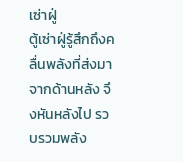เซ่าฝู่
ตู้เซ่าฝู่รู้สึกถึงคลื่นพลังที่ส่งมาจากด้านหลัง จึงหันหลังไป รวบรวมพลัง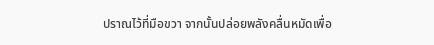ปราณไว้ที่มือขวา จากนั้นปล่อยพลังคลื่นหมัดเพื่อ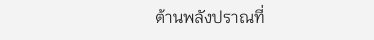ต้านพลังปราณที่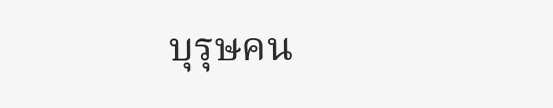บุรุษคน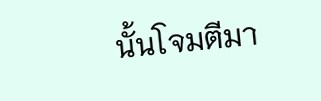นั้นโจมตีมา